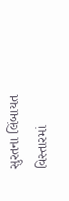સુરતના લિંબાયત વિસ્તારમાં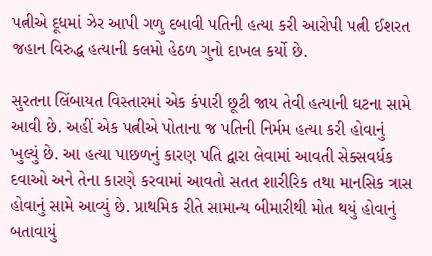પત્નીએ દૂધમાં ઝેર આપી ગળુ દબાવી પતિની હત્યા કરી આરોપી પત્ની ઈશરત જહાન વિરુદ્ધ હત્યાની કલમો હેઠળ ગુનો દાખલ કર્યો છે.

સુરતના લિંબાયત વિસ્તારમાં એક કંપારી છૂટી જાય તેવી હત્યાની ઘટના સામે આવી છે. અહીં એક પત્નીએ પોતાના જ પતિની નિર્મમ હત્યા કરી હોવાનું ખુલ્યું છે. આ હત્યા પાછળનું કારણ પતિ દ્વારા લેવામાં આવતી સેક્સવર્ધક દવાઓ અને તેના કારણે કરવામાં આવતો સતત શારીરિક તથા માનસિક ત્રાસ હોવાનું સામે આવ્યું છે. પ્રાથમિક રીતે સામાન્ય બીમારીથી મોત થયું હોવાનું બતાવાયું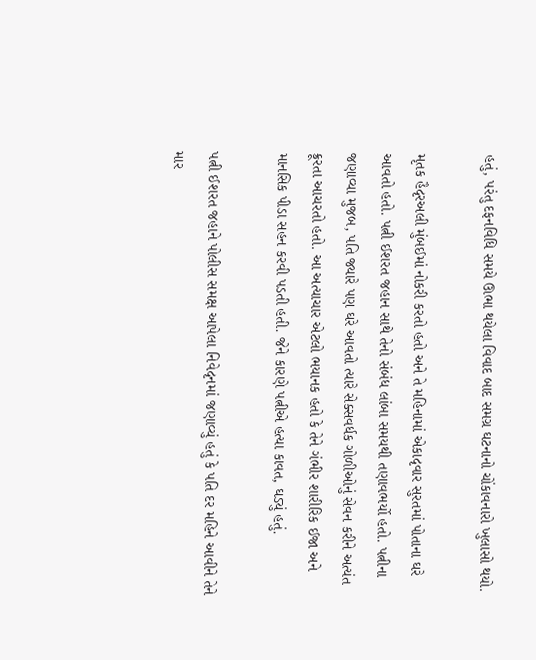હતું, પરંતુ દફનવિધિ સમયે ઊભા થયેલા વિવાદ બાદ સમગ્ર ઘટનાનો ચોંકાવનારો ખુલાસો થયો.

મૃતક હૈદૃરઅલી મુંબઈમાં નોકરી કરતો હતો અને તે મહિનામાં એકાદૃવાર સુરતમાં પોતાના ઘરે આવતો હતો. પત્ની ઈશરત જહાન સાથે તેનો સંબંધ લાંબા સમયથી તણાવભર્યો હતો. પત્નીના જણાવ્યા મુજબ, પતિ જ્યારે પણ ઘરે આવતો ત્યારે સેક્સવર્ધક ગોળીઓનું સેવન કરીને અત્યંત ક્રૂરતા આચરતો હતો. આ અત્યાચાર એટલો ભયાનક હતો કે તેને ગંભીર શારીરિક ઈજા અને માનસિક પીડા સહન કરવી પડતી હતી. જેને કારણે પત્નીએ હત્યા કાવત‚ ઘડ્યું હતું.

પત્ની ઈશરત જહાને પોલીસ સમક્ષ આપેલા નિવેદૃનમાં જણાવ્યું હતું કે પતિ દર મહિને આવીને તેને માર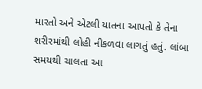મારતો અને એટલી યાતના આપતો કે તેના શરીરમાંથી લોહી નીકળવા લાગતું હતું. લાંબા સમયથી ચાલતા આ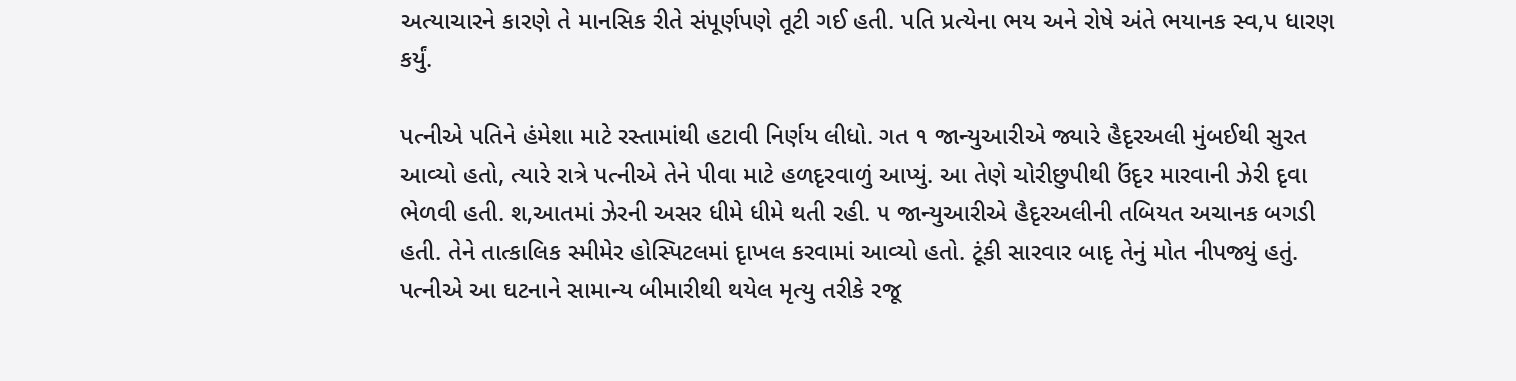અત્યાચારને કારણે તે માનસિક રીતે સંપૂર્ણપણે તૂટી ગઈ હતી. પતિ પ્રત્યેના ભય અને રોષે અંતે ભયાનક સ્વ‚પ ધારણ કર્યું.

પત્નીએ પતિને હંમેશા માટે રસ્તામાંથી હટાવી નિર્ણય લીધો. ગત ૧ જાન્યુઆરીએ જ્યારે હૈદૃરઅલી મુંબઈથી સુરત આવ્યો હતો, ત્યારે રાત્રે પત્નીએ તેને પીવા માટે હળદૃરવાળું આપ્યું. આ તેણે ચોરીછુપીથી ઉંદૃર મારવાની ઝેરી દૃવા ભેળવી હતી. શ‚આતમાં ઝેરની અસર ધીમે ધીમે થતી રહી. ૫ જાન્યુઆરીએ હૈદૃરઅલીની તબિયત અચાનક બગડી હતી. તેને તાત્કાલિક સ્મીમેર હોસ્પિટલમાં દૃાખલ કરવામાં આવ્યો હતો. ટૂંકી સારવાર બાદૃ તેનું મોત નીપજ્યું હતું. પત્નીએ આ ઘટનાને સામાન્ય બીમારીથી થયેલ મૃત્યુ તરીકે રજૂ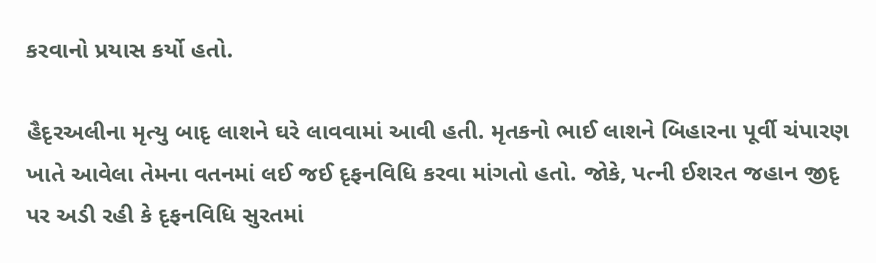કરવાનો પ્રયાસ કર્યો હતો.

હૈદૃરઅલીના મૃત્યુ બાદૃ લાશને ઘરે લાવવામાં આવી હતી. મૃતકનો ભાઈ લાશને બિહારના પૂર્વી ચંપારણ ખાતે આવેલા તેમના વતનમાં લઈ જઈ દૃફનવિધિ કરવા માંગતો હતો. જોકે, પત્ની ઈશરત જહાન જીદૃ પર અડી રહી કે દૃફનવિધિ સુરતમાં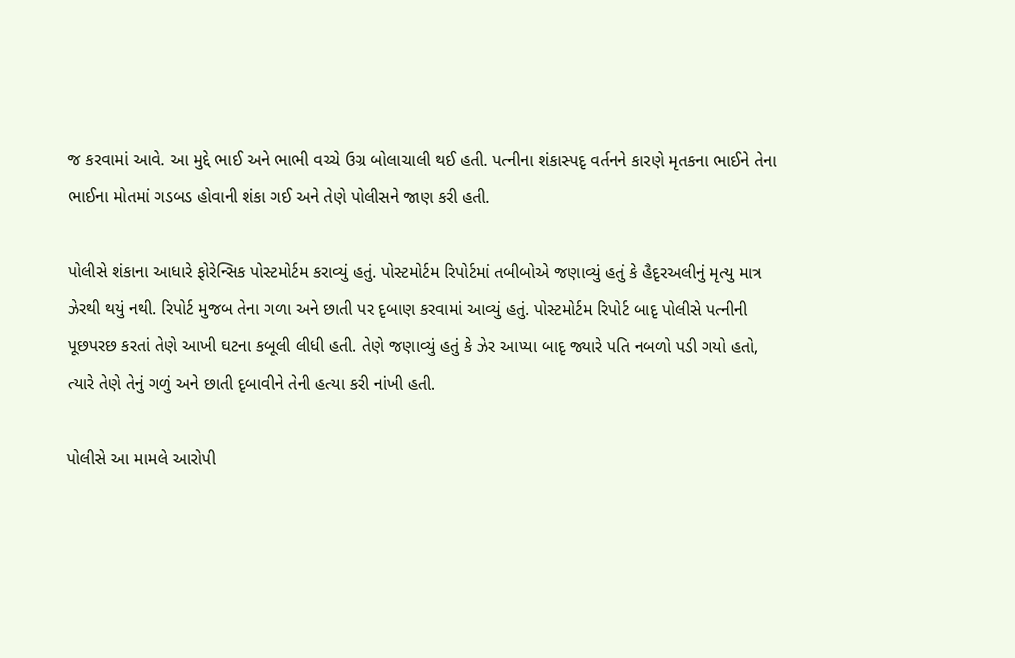જ કરવામાં આવે. આ મુદ્દે ભાઈ અને ભાભી વચ્ચે ઉગ્ર બોલાચાલી થઈ હતી. પત્નીના શંકાસ્પદૃ વર્તનને કારણે મૃતકના ભાઈને તેના ભાઈના મોતમાં ગડબડ હોવાની શંકા ગઈ અને તેણે પોલીસને જાણ કરી હતી.

પોલીસે શંકાના આધારે ફોરેન્સિક પોસ્ટમોર્ટમ કરાવ્યું હતું. પોસ્ટમોર્ટમ રિપોર્ટમાં તબીબોએ જણાવ્યું હતું કે હૈદૃરઅલીનું મૃત્યુ માત્ર ઝેરથી થયું નથી. રિપોર્ટ મુજબ તેના ગળા અને છાતી પર દૃબાણ કરવામાં આવ્યું હતું. પોસ્ટમોર્ટમ રિપોર્ટ બાદૃ પોલીસે પત્નીની પૂછપરછ કરતાં તેણે આખી ઘટના કબૂલી લીધી હતી. તેણે જણાવ્યું હતું કે ઝેર આપ્યા બાદૃ જ્યારે પતિ નબળો પડી ગયો હતો, ત્યારે તેણે તેનું ગળું અને છાતી દૃબાવીને તેની હત્યા કરી નાંખી હતી.

પોલીસે આ મામલે આરોપી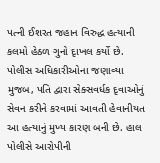પત્ની ઈશરત જહાન વિરુદ્ધ હત્યાની કલમો હેઠળ ગુનો દૃાખલ કર્યો છે. પોલીસ અધિકારીઓના જણાવ્યા મુજબ, પતિ દ્વારા સેક્સવર્ધક દૃવાઓનું સેવન કરીને કરવામાં આવતી હેવાનીયત આ હત્યાનું મુખ્ય કારણ બની છે. હાલ પોલીસે આરોપીની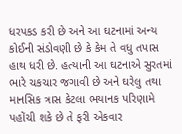ધરપકડ કરી છે અને આ ઘટનામાં અન્ય કોઈની સંડોવણી છે કે કેમ તે વધુ તપાસ હાથ ધરી છે. હત્યાની આ ઘટનાએ સુરતમાં ભારે ચકચાર જગાવી છે અને ઘરેલુ તથા માનસિક ત્રાસ કેટલા ભયાનક પરિણામે પહોંચી શકે છે તે ફરી એકવાર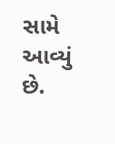સામે આવ્યું છે.